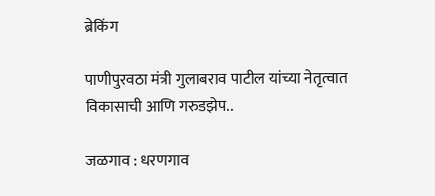ब्रेकिंग

पाणीपुरवठा मंत्री गुलाबराव पाटील यांच्या नेतृत्वात विकासाची आणि गरुडझेप..

जळगाव : धरणगाव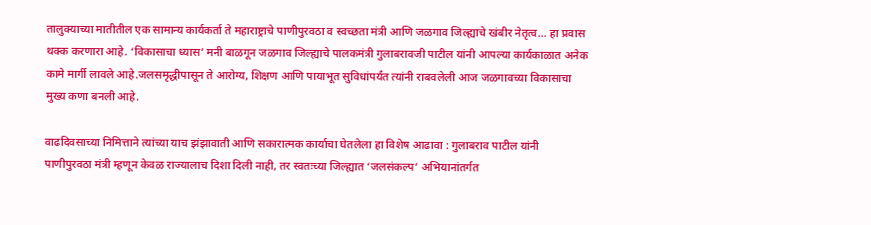तालुक्याच्या मातीतील एक सामान्य कार्यकर्ता ते महाराष्ट्राचे पाणीपुरवठा व स्वच्छता मंत्री आणि जळगाव जिल्ह्याचे खंबीर नेतृत्व… हा प्रवास थक्क करणारा आहे. ‘विकासाचा ध्यास’ मनी बाळगून जळगाव जिल्ह्याचे पालकमंत्री गुलाबरावजी पाटील यांनी आपल्या कार्यकाळात अनेक कामे मार्गी लावले आहे.जलसमृद्धीपासून ते आरोग्य, शिक्षण आणि पायाभूत सुविधांपर्यंत त्यांनी राबवलेली आज जळगावच्या विकासाचा मुख्य कणा बनली आहे.

वाढदिवसाच्या निमित्ताने त्यांच्या याच झंझावाती आणि सकारात्मक कार्याचा घेतलेला हा विशेष आढावा : गुलाबराव पाटील यांनी पाणीपुरवठा मंत्री म्हणून केवळ राज्यालाच दिशा दिली नाही, तर स्वतःच्या जिल्ह्यात ‘जलसंकल्प’ अभियानांतर्गत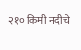२१० किमी नदीचे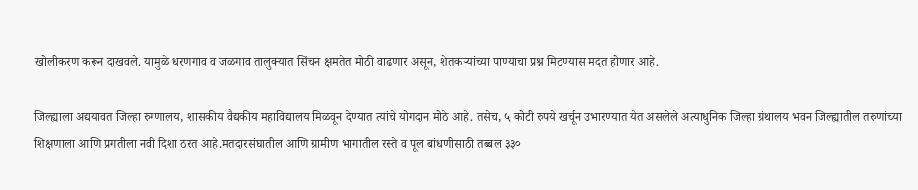खोलीकरण करून दाखवले. यामुळे धरणगाव व जळगाव तालुक्यात सिंचन क्षमतेत मोठी वाढणार असून, शेतकऱ्यांच्या पाण्याचा प्रश्न मिटण्यास मदत होणार आहे.

जिल्ह्याला अद्ययावत जिल्हा रुग्णालय, शासकीय वैद्यकीय महाविद्यालय मिळवून देण्यात त्यांचे योगदान मोठे आहे. तसेच, ५ कोटी रुपये खर्चून उभारण्यात येत असलेले अत्याधुनिक जिल्हा ग्रंथालय भवन जिल्ह्यातील तरुणांच्या शिक्षणाला आणि प्रगतीला नवी दिशा ठरत आहे.मतदारसंघातील आणि ग्रामीण भागातील रस्ते व पूल बांधणीसाठी तब्बल ३३०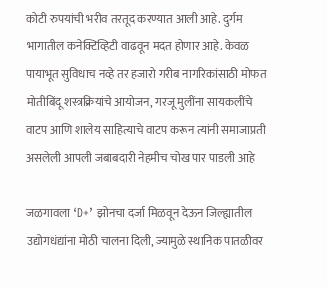कोटी रुपयांची भरीव तरतूद करण्यात आली आहे. दुर्गम भागातील कनेक्टिव्हिटी वाढवून मदत होणार आहे. केवळ पायाभूत सुविधाच नव्हे तर हजारो गरीब नागरिकांसाठी मोफत मोतीबिंदू शस्त्रक्रियांचे आयोजन, गरजू मुलींना सायकलींचे वाटप आणि शालेय साहित्याचे वाटप करून त्यांनी समाजाप्रती असलेली आपली जबाबदारी नेहमीच चोख पार पाडली आहे

जळगावला ‘D+’ झोनचा दर्जा मिळवून देऊन जिल्ह्यातील उद्योगधंद्यांना मोठी चालना दिली, ज्यामुळे स्थानिक पातळीवर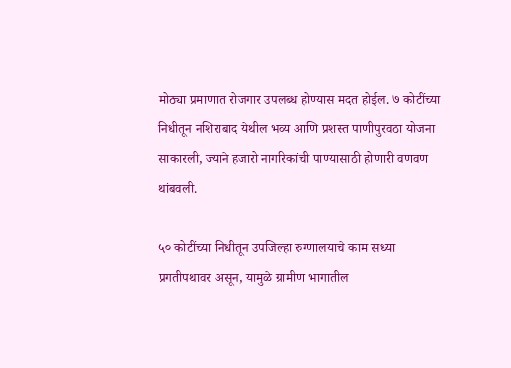मोठ्या प्रमाणात रोजगार उपलब्ध होण्यास मदत होईल. ७ कोटींच्या निधीतून नशिराबाद येथील भव्य आणि प्रशस्त पाणीपुरवठा योजना साकारली, ज्याने हजारो नागरिकांची पाण्यासाठी होणारी वणवण थांबवली.

५० कोटींच्या निधीतून उपजिल्हा रुग्णालयाचे काम सध्या प्रगतीपथावर असून, यामुळे ग्रामीण भागातील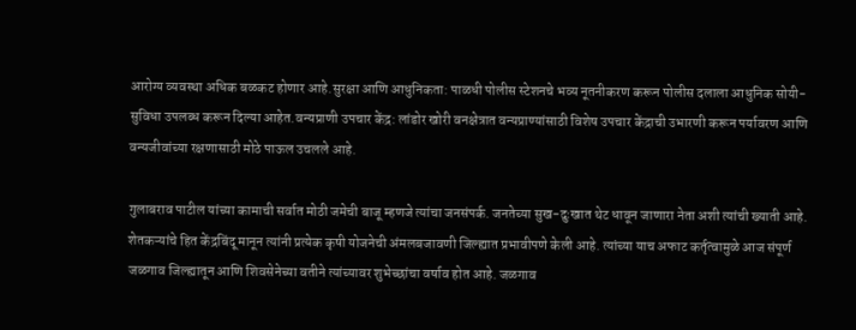आरोग्य व्यवस्था अधिक बळकट होणार आहे.सुरक्षा आणि आधुनिकता: पाळधी पोलीस स्टेशनचे भव्य नूतनीकरण करून पोलीस दलाला आधुनिक सोयी-सुविधा उपलब्ध करून दिल्या आहेत.वन्यप्राणी उपचार केंद्र: लांडोर खोरी वनक्षेत्रात वन्यप्राण्यांसाठी विशेष उपचार केंद्राची उभारणी करून पर्यावरण आणि वन्यजीवांच्या रक्षणासाठी मोठे पाऊल उचलले आहे.

गुलाबराव पाटील यांच्या कामाची सर्वात मोठी जमेची बाजू म्हणजे त्यांचा जनसंपर्क. जनतेच्या सुख-दुःखात थेट धावून जाणारा नेता अशी त्यांची ख्याती आहे. शेतकऱ्यांचे हित केंद्रबिंदू मानून त्यांनी प्रत्येक कृषी योजनेची अंमलबजावणी जिल्ह्यात प्रभावीपणे केली आहे. त्यांच्या याच अफाट कर्तृत्वामुळे आज संपूर्ण जळगाव जिल्ह्यातून आणि शिवसेनेच्या वतीने त्यांच्यावर शुभेच्छांचा वर्षाव होत आहे. जळगाव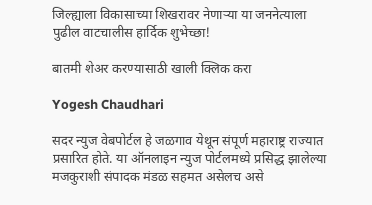जिल्ह्याला विकासाच्या शिखरावर नेणाऱ्या या जननेत्याला पुढील वाटचालीस हार्दिक शुभेच्छा!

बातमी शेअर करण्यासाठी खाली क्लिक करा

Yogesh Chaudhari

सदर न्युज वेबपोर्टल हे जळगाव येथून संपूर्ण महाराष्ट्र राज्यात प्रसारित होते. या ऑनलाइन न्युज पोर्टलमध्ये प्रसिद्ध झालेल्या मजकुराशी संपादक मंडळ सहमत असेलच असे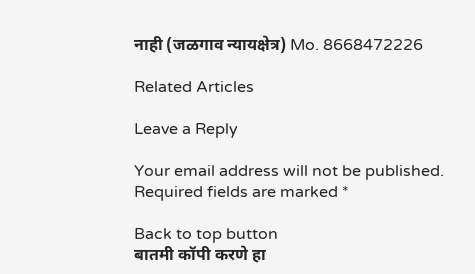नाही (जळगाव न्यायक्षेत्र) Mo. 8668472226

Related Articles

Leave a Reply

Your email address will not be published. Required fields are marked *

Back to top button
बातमी कॉपी करणे हा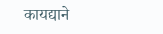कायद्याने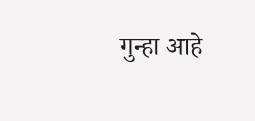गुन्हा आहे